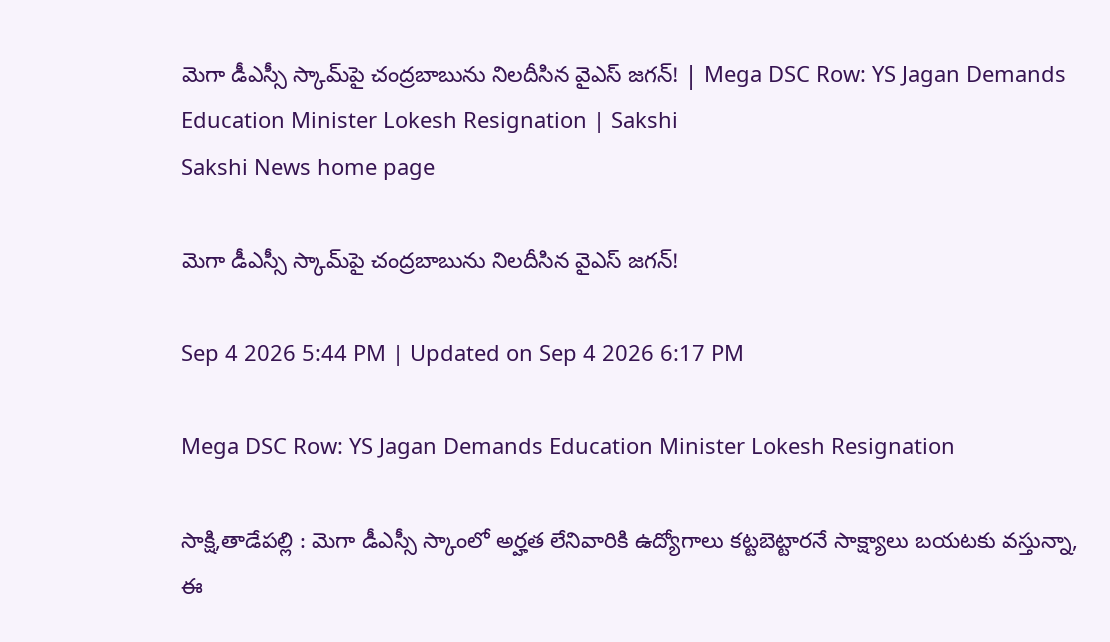మెగా డీఎస్సీ స్కామ్‌పై చంద్రబాబును నిలదీసిన వైఎస్‌ జగన్‌! | Mega DSC Row: YS Jagan Demands Education Minister Lokesh Resignation | Sakshi
Sakshi News home page

మెగా డీఎస్సీ స్కామ్‌పై చంద్రబాబును నిలదీసిన వైఎస్‌ జగన్‌!

Sep 4 2026 5:44 PM | Updated on Sep 4 2026 6:17 PM

Mega DSC Row: YS Jagan Demands Education Minister Lokesh Resignation

సాక్షి,తాడేపల్లి : మెగా డీఎస్సీ స్కాంలో అర్హత లేనివారికి ఉద్యోగాలు కట్టబెట్టారనే సాక్ష్యాలు బయటకు వస్తున్నా, ఈ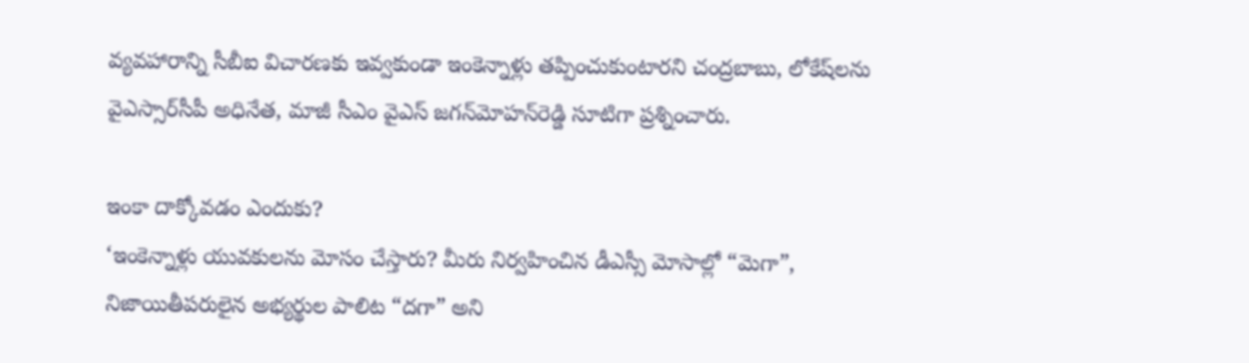వ్యవహారాన్ని సీబీఐ విచారణకు ఇవ్వకుండా ఇంకెన్నాళ్లు తప్పించుకుంటారని చంద్రబాబు, లోకేష్‌లను వైఎస్సార్‌సీపీ అధినేత, మాజీ సీఎం వైఎస్‌ జగన్‌మోహన్‌రెడ్డి సూటిగా ప్రశ్నించారు.

ఇంకా దాక్కోవడం ఎందుకు?
‘ఇంకెన్నాళ్లు యువకులను మోసం చేస్తారు? మీరు నిర్వహించిన డీఎస్సీ మోసాల్లో “మెగా”, నిజాయితీపరులైన అభ్యర్థుల పాలిట “దగా” అని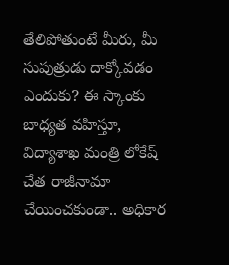తేలిపోతుంటే మీరు, మీ సుపుత్రుడు దాక్కోవడం ఎందుకు? ఈ స్కాంకు బాధ్యత వహిస్తూ, విద్యాశాఖ మంత్రి లోకేష్‌ చేత రాజీనామా చేయించకుండా.. అధికార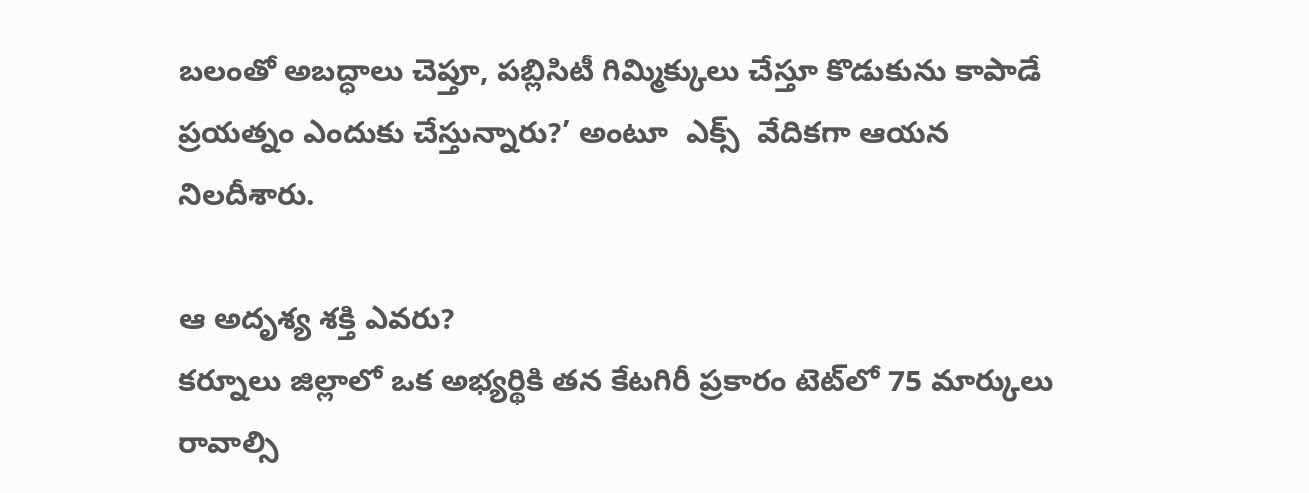బలంతో అబద్ధాలు చెప్తూ, పబ్లిసిటీ గిమ్మిక్కులు చేస్తూ కొడుకును కాపాడే ప్రయత్నం ఎందుకు చేస్తున్నారు?’ అంటూ  ఎక్స్  వేదికగా ఆయన నిలదీశారు.

ఆ అదృశ్య శక్తి ఎవరు?
కర్నూలు జిల్లాలో ఒక అభ్యర్థికి తన కేటగిరీ ప్రకారం టెట్‌లో 75 మార్కులు రావాల్సి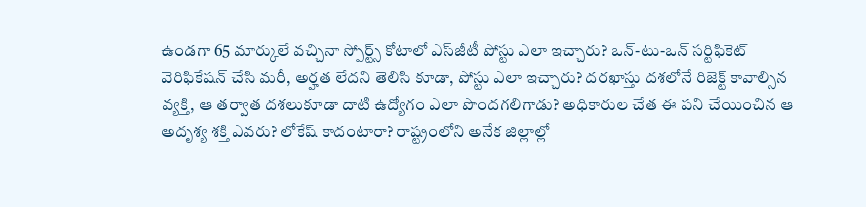ఉండగా 65 మార్కులే వచ్చినా స్పోర్ట్స్‌ కోటాలో ఎస్‌జీటీ పోస్టు ఎలా ఇచ్చారు? ఒన్‌-టు-ఒన్‌ సర్టిఫికెట్‌ వెరిఫికేషన్‌ చేసి మరీ, అర్హత లేదని తెలిసి కూడా, పోస్టు ఎలా ఇచ్చారు? దరఖాస్తు దశలోనే రిజెక్ట్‌ కావాల్సిన వ్యక్తి, ఆ తర్వాత దశలుకూడా దాటి ఉద్యోగం ఎలా పొందగలిగాడు? అధికారుల చేత ఈ పని చేయించిన ఆ అదృశ్య శక్తి ఎవరు? లోకేష్‌ కాదంటారా? రాష్ట్రంలోని అనేక జిల్లాల్లో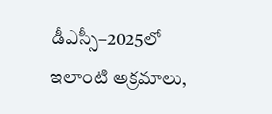డీఎస్సీ–2025లో ఇలాంటి అక్రమాలు,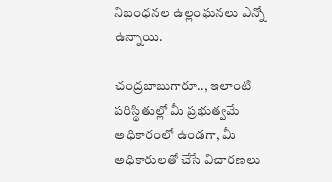నిబంధనల ఉల్లంఘనలు ఎన్నో ఉన్నాయి.

చంద్రబాబుగారూ.., ఇలాంటి పరిస్థితుల్లో మీ ప్రభుత్వమే అధికారంలో ఉండగా, మీ అధికారులతో చేసే విచారణలు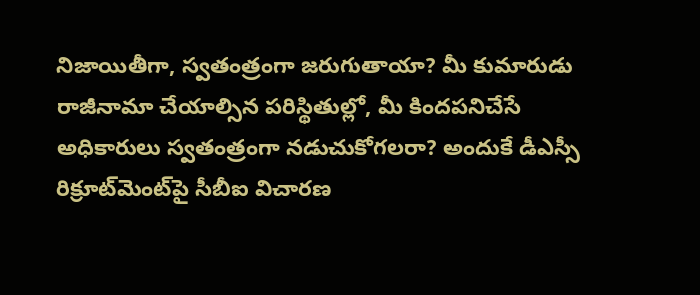నిజాయితీగా, స్వతంత్రంగా జరుగుతాయా? మీ కుమారుడు రాజీనామా చేయాల్సిన పరిస్థితుల్లో, మీ కిందపనిచేసే అధికారులు స్వతంత్రంగా నడుచుకోగలరా? అందుకే డీఎస్సీ రిక్రూట్‌మెంట్‌పై సీబీఐ విచారణ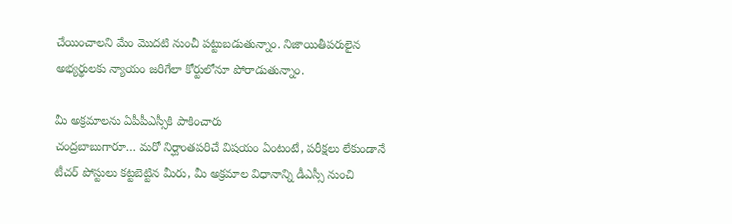చేయించాలని మేం మొదటి నుంచీ పట్టుబడుతున్నాం. నిజాయితీపరులైన అభ్యర్థులకు న్యాయం జరిగేలా కోర్టులోనూ పోరాడుతున్నాం.

మీ అక్రమాలను ఏపీపీఎస్సీకి పాకించారు
చంద్రబాబుగారూ… మరో నిర్ఘాంతపరిచే విషయం ఏంటంటే, పరీక్షలు లేకుండానే టీచర్‌ పోస్టులు కట్టబెట్టిన మీరు, మీ అక్రమాల విధానాన్ని డీఎస్సీ నుంచి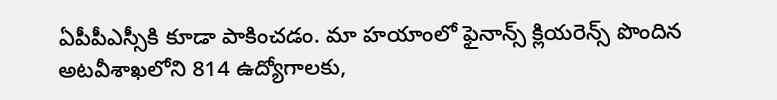ఏపీపీఎస్సీకి కూడా పాకించడం. మా హయాంలో ఫైనాన్స్‌ క్లియరెన్స్‌ పొందిన అటవీశాఖలోని 814 ఉద్యోగాలకు,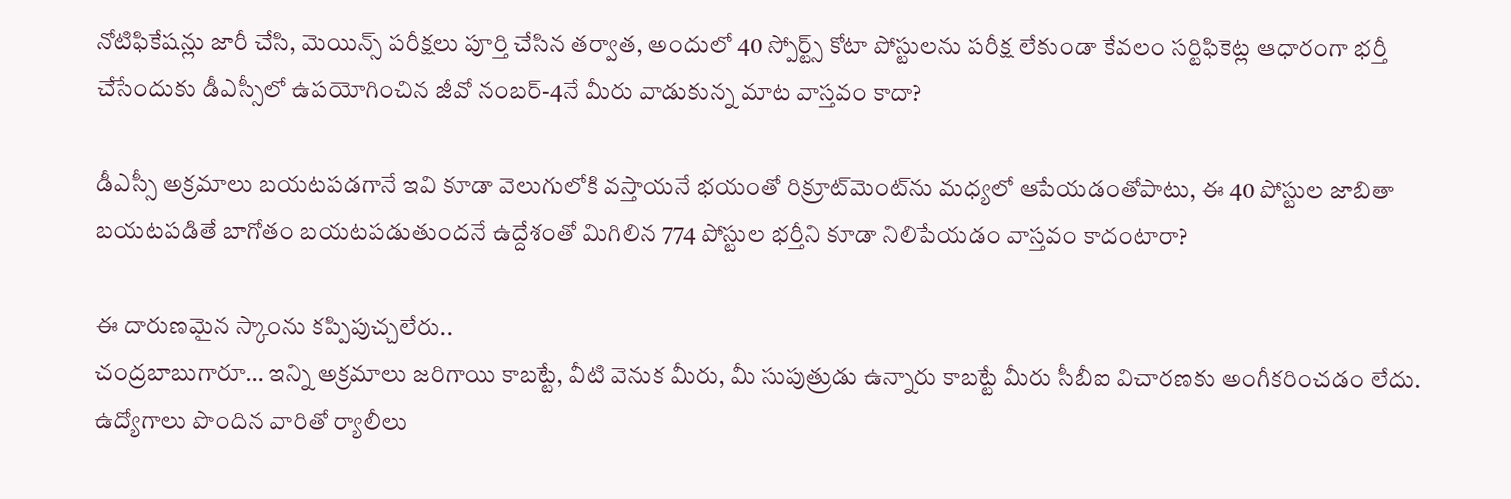నోటిఫికేషన్లు జారీ చేసి, మెయిన్స్‌ పరీక్షలు పూర్తి చేసిన తర్వాత, అందులో 40 స్పోర్ట్స్‌ కోటా పోస్టులను పరీక్ష లేకుండా కేవలం సర్టిఫికెట్ల ఆధారంగా భర్తీ చేసేందుకు డీఎస్సీలో ఉపయోగించిన జీవో నంబర్‌-4నే మీరు వాడుకున్న మాట వాస్తవం కాదా?

డీఎస్సీ అక్రమాలు బయటపడగానే ఇవి కూడా వెలుగులోకి వస్తాయనే భయంతో రిక్రూట్‌మెంట్‌ను మధ్యలో ఆపేయడంతోపాటు, ఈ 40 పోస్టుల జాబితా బయటపడితే బాగోతం బయటపడుతుందనే ఉద్దేశంతో మిగిలిన 774 పోస్టుల భర్తీని కూడా నిలిపేయడం వాస్తవం కాదంటారా?

ఈ దారుణమైన స్కాంను కప్పిపుచ్చలేరు..
చంద్రబాబుగారూ… ఇన్ని అక్రమాలు జరిగాయి కాబట్టే, వీటి వెనుక మీరు, మీ సుపుత్రుడు ఉన్నారు కాబట్టే మీరు సీబీఐ విచారణకు అంగీకరించడం లేదు. ఉద్యోగాలు పొందిన వారితో ర్యాలీలు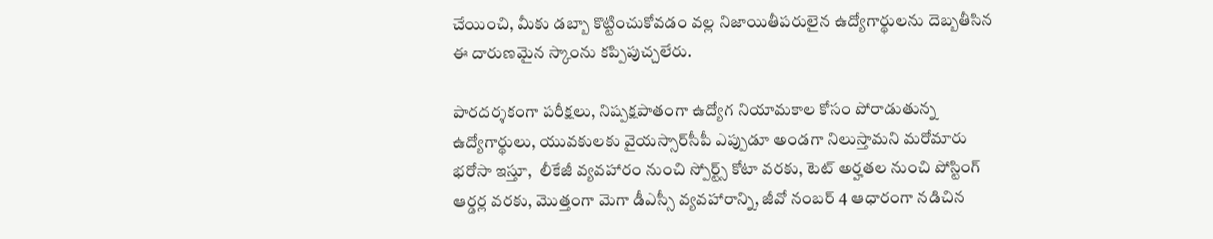చేయించి, మీకు డబ్బా కొట్టించుకోవడం వల్ల నిజాయితీపరులైన ఉద్యోగార్థులను దెబ్బతీసిన ఈ దారుణమైన స్కాంను కప్పిపుచ్చలేరు.

పారదర్శకంగా పరీక్షలు, నిష్పక్షపాతంగా ఉద్యోగ నియామకాల కోసం పోరాడుతున్న ఉద్యోగార్థులు, యువకులకు వైయస్సార్‌సీపీ ఎప్పుడూ అండగా నిలుస్తామని మరోమారు భరోసా ఇస్తూ,  లీకేజీ వ్యవహారం నుంచి స్పోర్ట్స్‌ కోటా వరకు, టెట్‌ అర్హతల నుంచి పోస్టింగ్‌ ఆర్డర్ల వరకు, మొత్తంగా మెగా డీఎస్సీ వ్యవహారాన్ని, జీవో నంబర్‌ 4 ఆధారంగా నడిచిన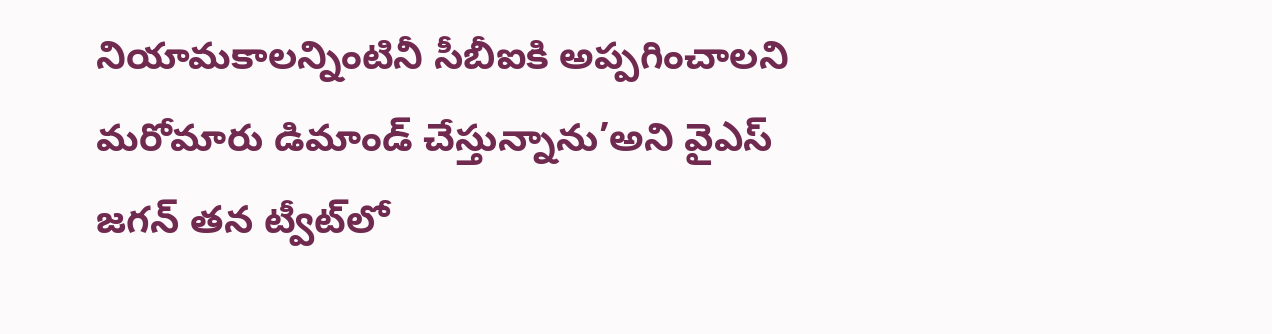నియామకాలన్నింటినీ సీబీఐకి అప్పగించాలని మరోమారు డిమాండ్‌ చేస్తున్నాను’అని వైఎస్‌ జగన్‌ తన ట్వీట్‌లో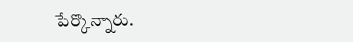పేర్కొన్నారు.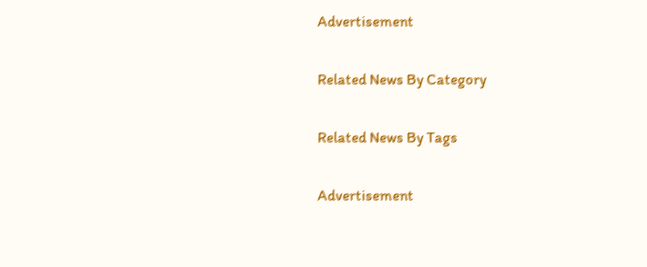Advertisement

Related News By Category

Related News By Tags

Advertisement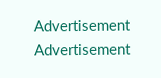Advertisement
Advertisement